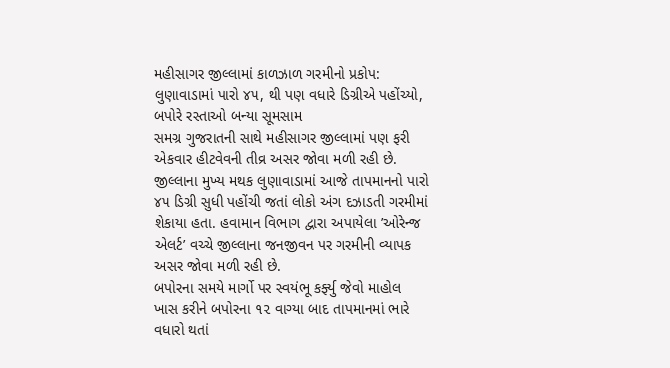મહીસાગર જીલ્લામાં કાળઝાળ ગરમીનો પ્રકોપ: લુણાવાડામાં પારો ૪૫, થી પણ વધારે ડિગ્રીએ પહોંચ્યો, બપોરે રસ્તાઓ બન્યા સૂમસામ
સમગ્ર ગુજરાતની સાથે મહીસાગર જીલ્લામાં પણ ફરી એકવાર હીટવેવની તીવ્ર અસર જોવા મળી રહી છે. જીલ્લાના મુખ્ય મથક લુણાવાડામાં આજે તાપમાનનો પારો ૪૫ ડિગ્રી સુધી પહોંચી જતાં લોકો અંગ દઝાડતી ગરમીમાં શેકાયા હતા. હવામાન વિભાગ દ્વારા અપાયેલા ’ઓરેન્જ એલર્ટ’ વચ્ચે જીલ્લાના જનજીવન પર ગરમીની વ્યાપક અસર જોવા મળી રહી છે.
બપોરના સમયે માર્ગો પર સ્વયંભૂ કર્ફ્યુ જેવો માહોલ ખાસ કરીને બપોરના ૧૨ વાગ્યા બાદ તાપમાનમાં ભારે વધારો થતાં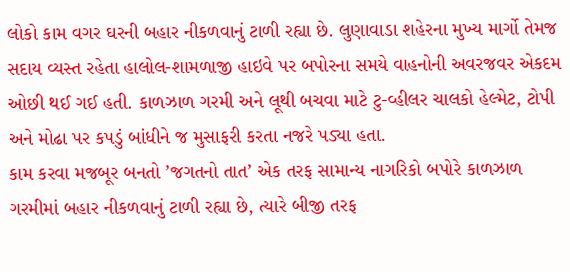લોકો કામ વગર ઘરની બહાર નીકળવાનું ટાળી રહ્યા છે. લુણાવાડા શહેરના મુખ્ય માર્ગો તેમજ સદાય વ્યસ્ત રહેતા હાલોલ-શામળાજી હાઇવે પર બપોરના સમયે વાહનોની અવરજવર એકદમ ઓછી થઈ ગઈ હતી. કાળઝાળ ગરમી અને લૂથી બચવા માટે ટુ-વ્હીલર ચાલકો હેલ્મેટ, ટોપી અને મોઢા પર કપડું બાંધીને જ મુસાફરી કરતા નજરે પડ્યા હતા.
કામ કરવા મજબૂર બનતો ’જગતનો તાત’ એક તરફ સામાન્ય નાગરિકો બપોરે કાળઝાળ ગરમીમાં બહાર નીકળવાનું ટાળી રહ્યા છે, ત્યારે બીજી તરફ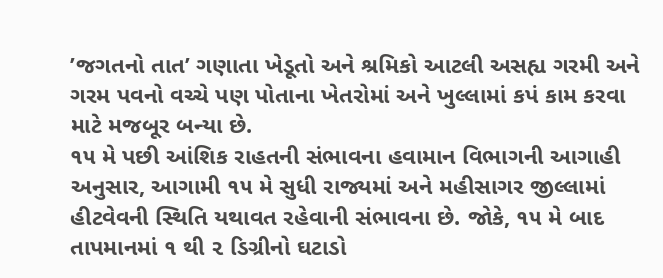’જગતનો તાત’ ગણાતા ખેડૂતો અને શ્રમિકો આટલી અસહ્ય ગરમી અને ગરમ પવનો વચ્ચે પણ પોતાના ખેતરોમાં અને ખુલ્લામાં કપં કામ કરવા માટે મજબૂર બન્યા છે.
૧૫ મે પછી આંશિક રાહતની સંભાવના હવામાન વિભાગની આગાહી અનુસાર, આગામી ૧૫ મે સુધી રાજ્યમાં અને મહીસાગર જીલ્લામાં હીટવેવની સ્થિતિ યથાવત રહેવાની સંભાવના છે. જોકે, ૧૫ મે બાદ તાપમાનમાં ૧ થી ૨ ડિગ્રીનો ઘટાડો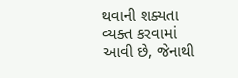થવાની શક્યતા વ્યક્ત કરવામાં આવી છે, જેનાથી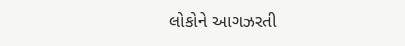લોકોને આગઝરતી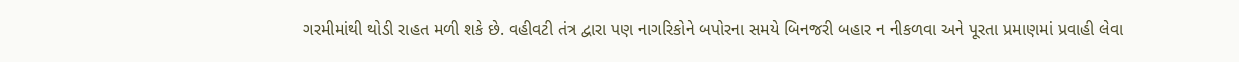ગરમીમાંથી થોડી રાહત મળી શકે છે. વહીવટી તંત્ર દ્વારા પણ નાગરિકોને બપોરના સમયે બિનજરી બહાર ન નીકળવા અને પૂરતા પ્રમાણમાં પ્રવાહી લેવા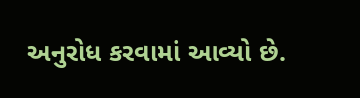અનુરોધ કરવામાં આવ્યો છે.